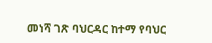መነሻ ገጽ ባህርዳር ከተማ የባህር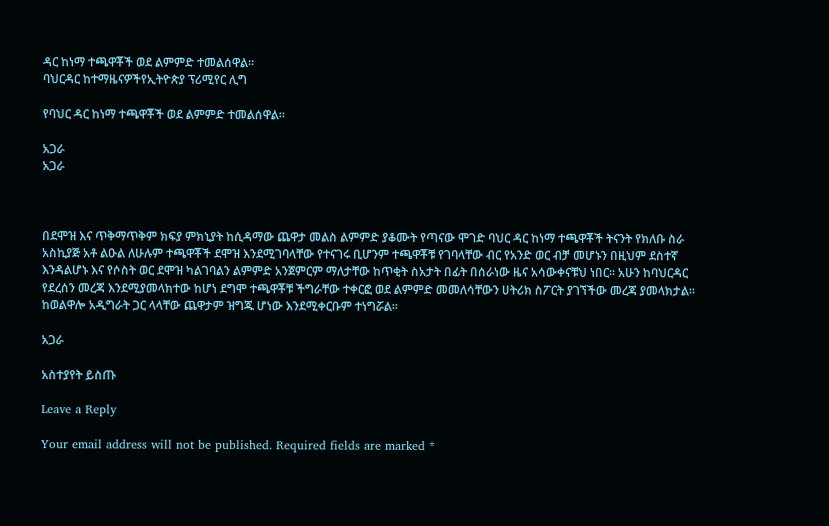ዳር ከነማ ተጫዋቾች ወደ ልምምድ ተመልሰዋል።
ባህርዳር ከተማዜናዎችየኢትዮጵያ ፕሪሚየር ሊግ

የባህር ዳር ከነማ ተጫዋቾች ወደ ልምምድ ተመልሰዋል።

አጋራ
አጋራ



በደሞዝ እና ጥቅማጥቅም ክፍያ ምክኒያት ከሲዳማው ጨዋታ መልስ ልምምድ ያቆሙት የጣናው ሞገድ ባህር ዳር ከነማ ተጫዋቾች ትናንት የክለቡ ስራ አስኪያጅ አቶ ልዑል ለሁሉም ተጫዋቾች ደሞዝ እንደሚገባላቸው የተናገሩ ቢሆንም ተጫዋቾቹ የገባላቸው ብር የአንድ ወር ብቻ መሆኑን በዚህም ደስተኛ እንዳልሆኑ እና የሶስት ወር ደሞዝ ካልገባልን ልምምድ አንጀምርም ማለታቸው ከጥቂት ስአታት በፊት በሰራነው ዜና አሳውቀናቹህ ነበር። አሁን ከባህርዳር የደረሰን መረጃ እንደሚያመላክተው ከሆነ ደግሞ ተጫዋቾቹ ችግራቸው ተቀርፎ ወደ ልምምድ መመለሳቸውን ሀትሪክ ስፖርት ያገኘችው መረጃ ያመላክታል። ከወልዋሎ አዲግራት ጋር ላላቸው ጨዋታም ዝግጁ ሆነው እንደሚቀርቡም ተነግሯል።

አጋራ

አስተያየት ይስጡ

Leave a Reply

Your email address will not be published. Required fields are marked *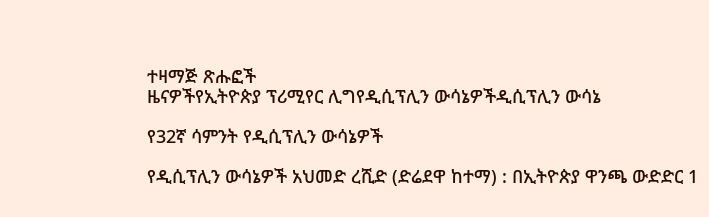ተዛማጅ ጽሑፎች
ዜናዎችየኢትዮጵያ ፕሪሚየር ሊግየዲሲፕሊን ውሳኔዎችዲሲፕሊን ውሳኔ

የ32ኛ ሳምንት የዲሲፕሊን ውሳኔዎች

የዲሲፕሊን ውሳኔዎች አህመድ ረሺድ (ድሬደዋ ከተማ) : በኢትዮጵያ ዋንጫ ውድድር 1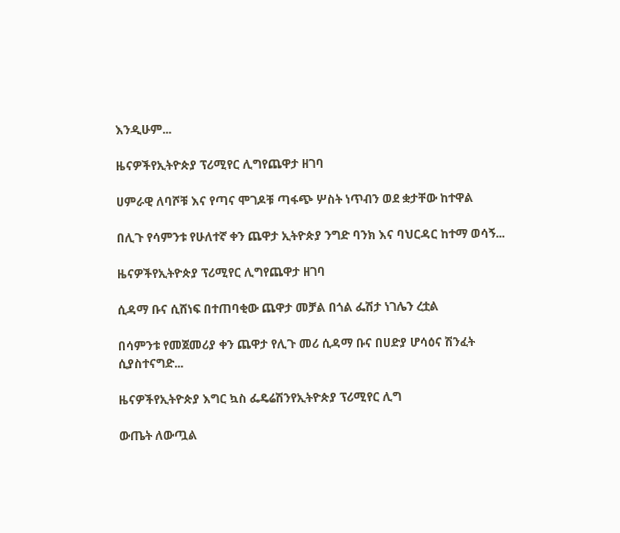እንዲሁም...

ዜናዎችየኢትዮጵያ ፕሪሚየር ሊግየጨዋታ ዘገባ

ሀምራዊ ለባሾቹ እና የጣና ሞገዶቹ ጣፋጭ ሦስት ነጥብን ወደ ቋታቸው ከተዋል

በሊጉ የሳምንቱ የሁለተኛ ቀን ጨዋታ ኢትዮጵያ ንግድ ባንክ እና ባህርዳር ከተማ ወሳኝ...

ዜናዎችየኢትዮጵያ ፕሪሚየር ሊግየጨዋታ ዘገባ

ሲዳማ ቡና ሲሸነፍ በተጠባቂው ጨዋታ መቻል በጎል ፌሽታ ነገሌን ረቷል

በሳምንቱ የመጀመሪያ ቀን ጨዋታ የሊጉ መሪ ሲዳማ ቡና በሀድያ ሆሳዕና ሽንፈት ሲያስተናግድ...

ዜናዎችየኢትዮጵያ እግር ኳስ ፌዴሬሽንየኢትዮጵያ ፕሪሚየር ሊግ

ውጤት ለውጧል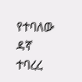የተባለው ዳኛ ተባረረ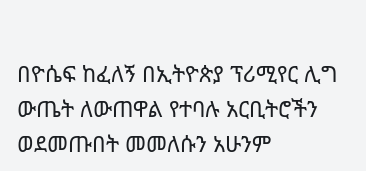በዮሴፍ ከፈለኝ በኢትዮጵያ ፕሪሚየር ሊግ ውጤት ለውጠዋል የተባሉ አርቢትሮችን ወደመጡበት መመለሱን አሁንም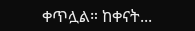ቀጥሏል። ከቀናት...